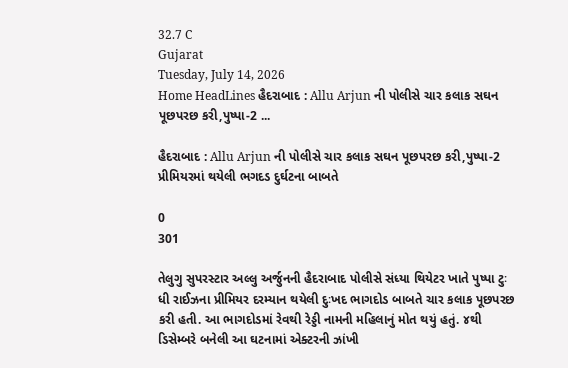32.7 C
Gujarat
Tuesday, July 14, 2026
Home HeadLines હૈદરાબાદ : Allu Arjun ની પોલીસે ચાર કલાક સઘન પૂછપરછ કરી,પુષ્પા-2 ...

હૈદરાબાદ : Allu Arjun ની પોલીસે ચાર કલાક સઘન પૂછપરછ કરી,પુષ્પા-2 પ્રીમિયરમાં થયેલી ભગદડ દુર્ઘટના બાબતે

0
301

તેલુગુ સુપરસ્ટાર અલ્લુ અર્જુનની હૈદરાબાદ પોલીસે સંધ્યા થિયેટર ખાતે પુષ્પા ટુઃ ધી રાઈઝના પ્રીમિયર દરમ્યાન થયેલી દુઃખદ ભાગદોડ બાબતે ચાર કલાક પૂછપરછ કરી હતી. આ ભાગદોડમાં રેવથી રેડ્ડી નામની મહિલાનું મોત થયું હતું. ૪થી ડિસેમ્બરે બનેલી આ ઘટનામાં એક્ટરની ઝાંખી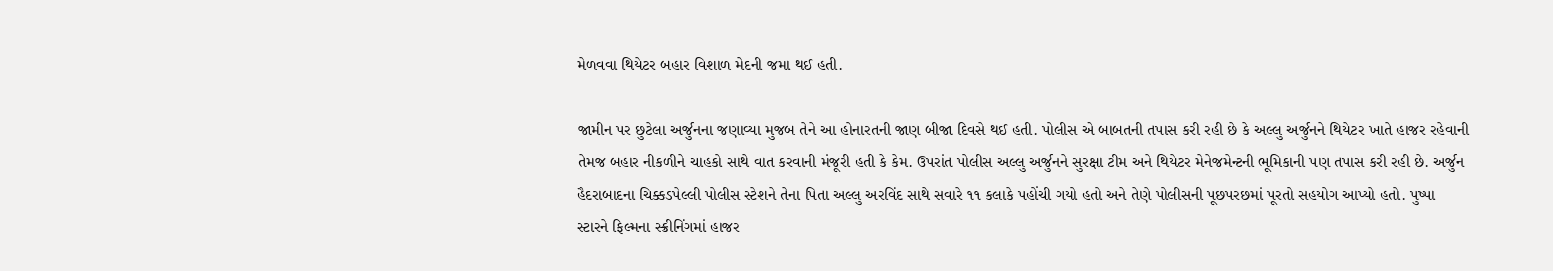મેળવવા થિયેટર બહાર વિશાળ મેદની જમા થઈ હતી.

જામીન પર છુટેલા અર્જુનના જણાવ્યા મુજબ તેને આ હોનારતની જાણ બીજા દિવસે થઈ હતી. પોલીસ એ બાબતની તપાસ કરી રહી છે કે અલ્લુ અર્જુનને થિયેટર ખાતે હાજર રહેવાની તેમજ બહાર નીકળીને ચાહકો સાથે વાત કરવાની મંજૂરી હતી કે કેમ. ઉપરાંત પોલીસ અલ્લુ અર્જુનને સુરક્ષા ટીમ અને થિયેટર મેનેજમેન્ટની ભૂમિકાની પણ તપાસ કરી રહી છે. અર્જુન હૈદરાબાદના ચિક્કડપેલ્લી પોલીસ સ્ટેશને તેના પિતા અલ્લુ અરવિંદ સાથે સવારે ૧૧ કલાકે પહોંચી ગયો હતો અને તેણે પોલીસની પૂછપરછમાં પૂરતો સહયોગ આપ્યો હતો. પુષ્પા સ્ટારને ફિલ્મના સ્ક્રીનિંગમાં હાજર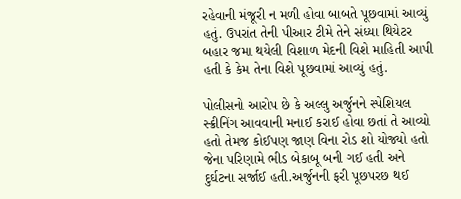રહેવાની મંજૂરી ન મળી હોવા બાબતે પૂછવામાં આવ્યું હતું. ઉપરાંત તેની પીઆર ટીમે તેને સંધ્યા થિયેટર બહાર જમા થયેલી વિશાળ મેદની વિશે માહિતી આપી હતી કે કેમ તેના વિશે પૂછવામાં આવ્યું હતું.

પોલીસનો આરોપ છે કે અલ્લુ અર્જુનને સ્પેશિયલ સ્ક્રીનિંગ આવવાની મનાઈ કરાઈ હોવા છતાં તે આવ્યો હતો તેમજ કોઈપણ જાણ વિના રોડ શો યોજ્યો હતો જેના પરિણામે ભીડ બેકાબૂ બની ગઈ હતી અને દુર્ઘટના સર્જાઈ હતી.અર્જુનની ફરી પૂછપરછ થઈ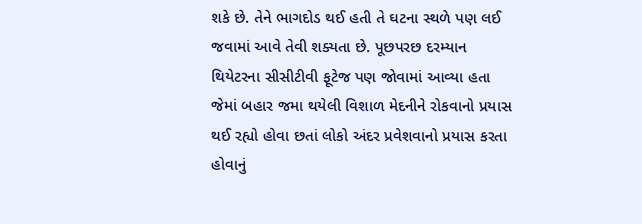શકે છે. તેને ભાગદોડ થઈ હતી તે ઘટના સ્થળે પણ લઈ જવામાં આવે તેવી શક્યતા છે. પૂછપરછ દરમ્યાન થિયેટરના સીસીટીવી ફૂટેજ પણ જોવામાં આવ્યા હતા જેમાં બહાર જમા થયેલી વિશાળ મેદનીને રોકવાનો પ્રયાસ થઈ રહ્યો હોવા છતાં લોકો અંદર પ્રવેશવાનો પ્રયાસ કરતા હોવાનું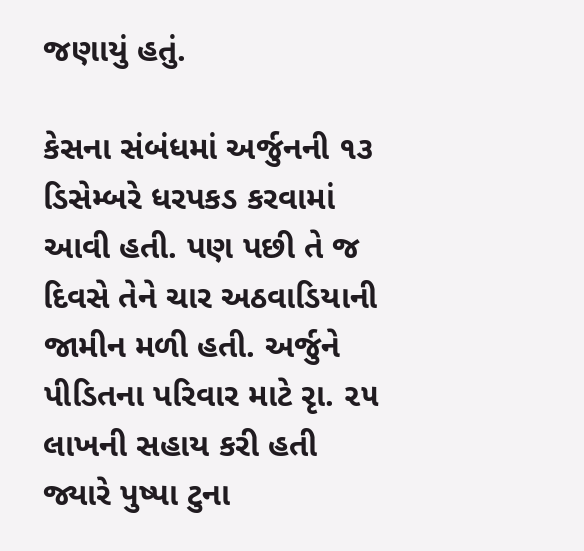જણાયું હતું.

કેસના સંબંધમાં અર્જુનની ૧૩ ડિસેમ્બરે ધરપકડ કરવામાં આવી હતી. પણ પછી તે જ દિવસે તેને ચાર અઠવાડિયાની જામીન મળી હતી. અર્જુને પીડિતના પરિવાર માટે રૃા. ૨૫ લાખની સહાય કરી હતી જ્યારે પુષ્પા ટુના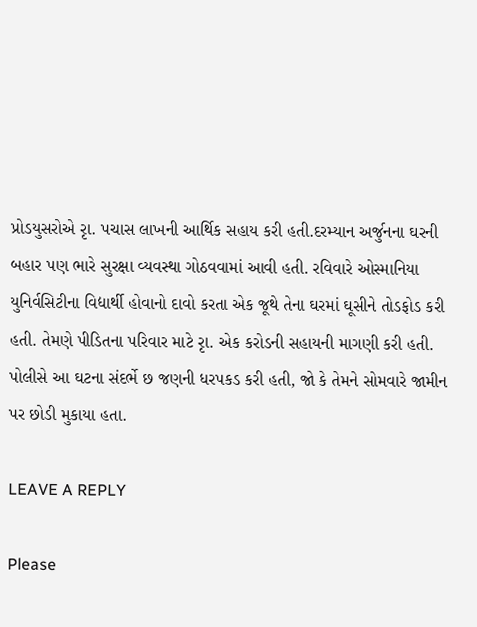પ્રોડયુસરોએ રૃા. પચાસ લાખની આર્થિક સહાય કરી હતી.દરમ્યાન અર્જુનના ઘરની બહાર પણ ભારે સુરક્ષા વ્યવસ્થા ગોઠવવામાં આવી હતી. રવિવારે ઓસ્માનિયા યુનિર્વસિટીના વિદ્યાર્થી હોવાનો દાવો કરતા એક જૂથે તેના ઘરમાં ઘૂસીને તોડફોડ કરી હતી. તેમણે પીડિતના પરિવાર માટે રૃા. એક કરોડની સહાયની માગણી કરી હતી. પોલીસે આ ઘટના સંદર્ભે છ જણની ધરપકડ કરી હતી, જો કે તેમને સોમવારે જામીન પર છોડી મુકાયા હતા.

LEAVE A REPLY

Please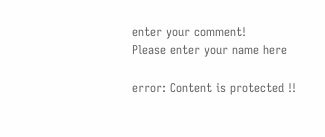enter your comment!
Please enter your name here

error: Content is protected !!